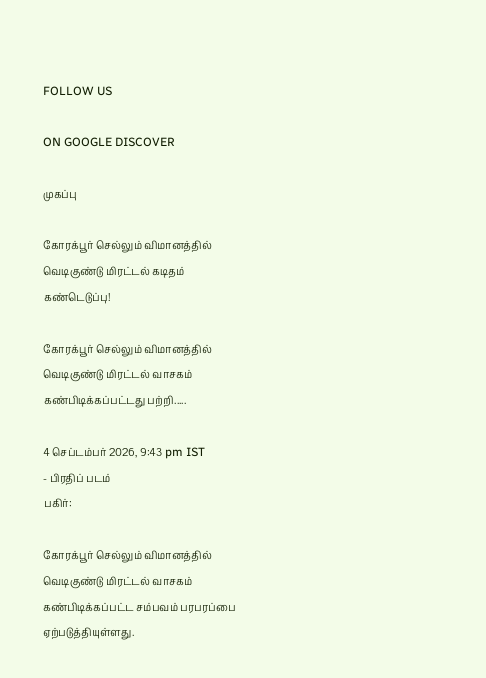FOLLOW US

ON GOOGLE DISCOVER

முகப்பு

கோரக்பூர் செல்லும் விமானத்தில் வெடிகுண்டு மிரட்டல் கடிதம் கண்டெடுப்பு!

கோரக்பூர் செல்லும் விமானத்தில் வெடிகுண்டு மிரட்டல் வாசகம் கண்பிடிக்கப்பட்டது பற்றி.....

4 செப்டம்பர் 2026, 9:43 pm IST
- பிரதிப் படம்
பகிர்:

கோரக்பூர் செல்லும் விமானத்தில் வெடிகுண்டு மிரட்டல் வாசகம் கண்பிடிக்கப்பட்ட சம்பவம் பரபரப்பை ஏற்படுத்தியுள்ளது.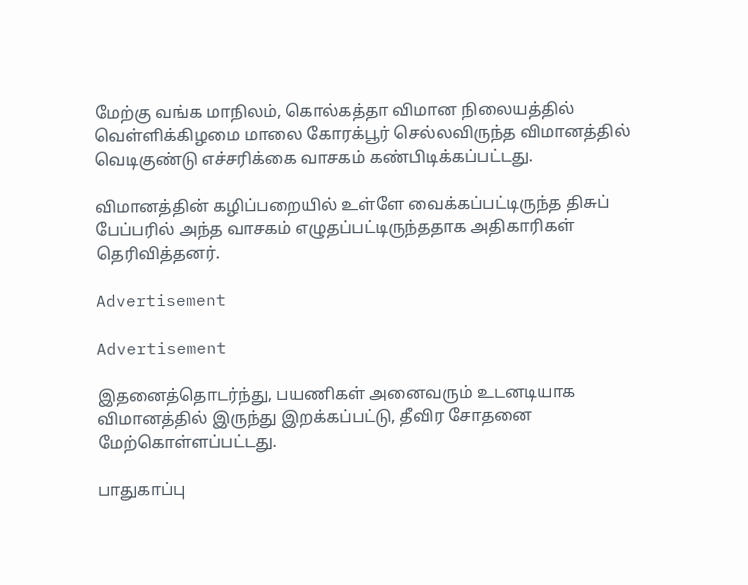மேற்கு வங்க மாநிலம், கொல்கத்தா விமான நிலையத்தில் வெள்ளிக்கிழமை மாலை கோரக்பூர் செல்லவிருந்த விமானத்தில் வெடிகுண்டு எச்சரிக்கை வாசகம் கண்பிடிக்கப்பட்டது.

விமானத்தின் கழிப்பறையில் உள்ளே வைக்கப்பட்டிருந்த திசுப் பேப்பரில் அந்த வாசகம் எழுதப்பட்டிருந்ததாக அதிகாரிகள் தெரிவித்தனர்.

Advertisement

Advertisement

இதனைத்தொடர்ந்து, பயணிகள் அனைவரும் உடனடியாக விமானத்தில் இருந்து இறக்கப்பட்டு, தீவிர சோதனை மேற்கொள்ளப்பட்டது.

பாதுகாப்பு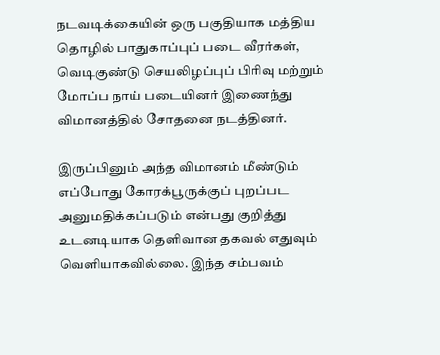நடவடிக்கையின் ஒரு பகுதியாக மத்திய தொழில் பாதுகாப்புப் படை வீரர்கள், வெடிகுண்டு செயலிழப்புப் பிரிவு மற்றும் மோப்ப நாய் படையினர் இணைந்து விமானத்தில் சோதனை நடத்தினர்.

இருப்பினும் அந்த விமானம் மீண்டும் எப்போது கோரக்பூருக்குப் புறப்பட அனுமதிக்கப்படும் என்பது குறித்து உடனடியாக தெளிவான தகவல் எதுவும் வெளியாகவில்லை. இந்த சம்பவம்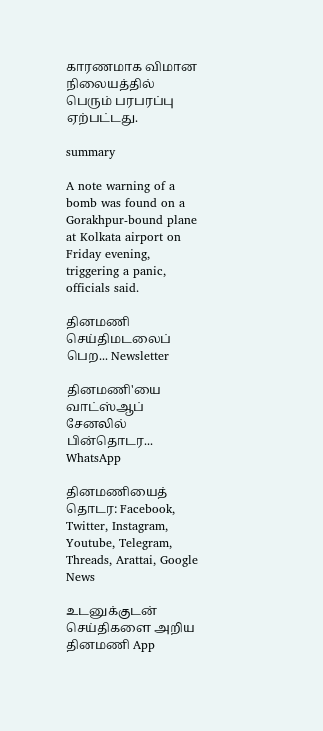காரணமாக விமான நிலையத்தில் பெரும் பரபரப்பு ஏற்பட்டது.

summary

A note warning of a bomb was found on a Gorakhpur-bound plane at Kolkata airport on Friday evening, triggering a panic, officials said.

தினமணி செய்திமடலைப் பெற... Newsletter

தினமணி'யை வாட்ஸ்ஆப் சேனலில் பின்தொடர... WhatsApp

தினமணியைத் தொடர: Facebook, Twitter, Instagram, Youtube, Telegram, Threads, Arattai, Google News

உடனுக்குடன் செய்திகளை அறிய தினமணி App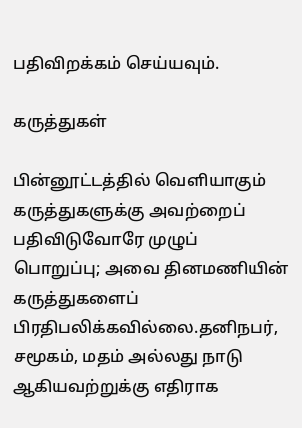பதிவிறக்கம் செய்யவும்.

கருத்துகள்

பின்னூட்டத்தில் வெளியாகும் கருத்துகளுக்கு அவற்றைப் பதிவிடுவோரே முழுப் பொறுப்பு; அவை தினமணியின் கருத்துகளைப் பிரதிபலிக்கவில்லை.தனிநபர், சமூகம், மதம் அல்லது நாடு ஆகியவற்றுக்கு எதிராக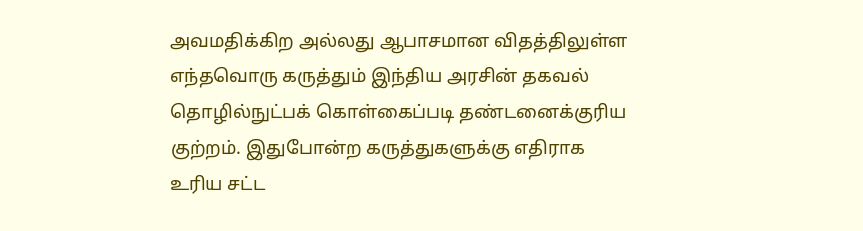அவமதிக்கிற அல்லது ஆபாசமான விதத்திலுள்ள எந்தவொரு கருத்தும் இந்திய அரசின் தகவல் தொழில்நுட்பக் கொள்கைப்படி தண்டனைக்குரிய குற்றம். இதுபோன்ற கருத்துகளுக்கு எதிராக உரிய சட்ட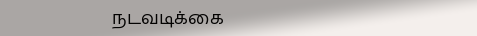நடவடிக்கை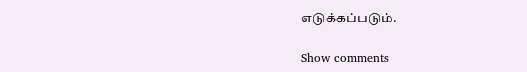எடுக்கப்படும்.

Show comments